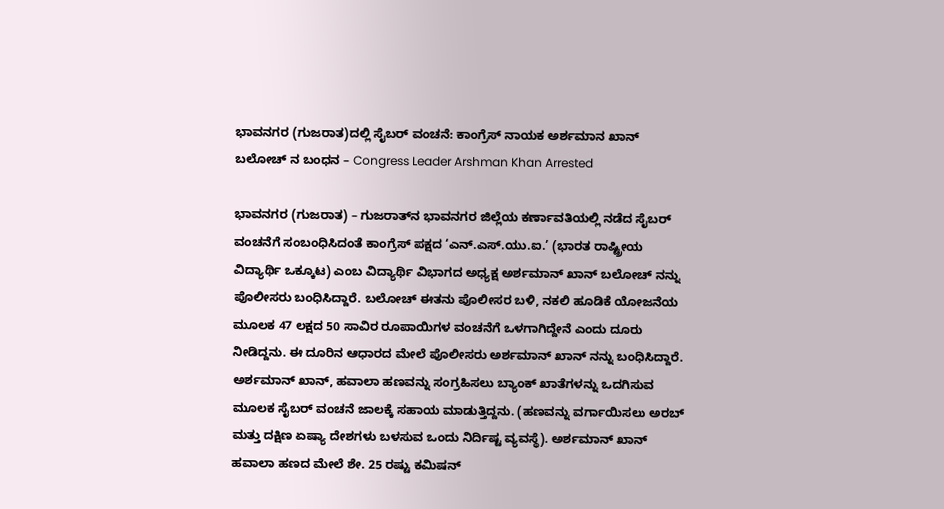ಭಾವನಗರ (ಗುಜರಾತ)ದಲ್ಲಿ ಸೈಬರ್ ವಂಚನೆ: ಕಾಂಗ್ರೆಸ್ ನಾಯಕ ಅರ್ಶಮಾನ ಖಾನ್ ಬಲೋಚ್ ನ ಬಂಧನ – Congress Leader Arshman Khan Arrested

ಭಾವನಗರ (ಗುಜರಾತ) – ಗುಜರಾತ್‌ನ ಭಾವನಗರ ಜಿಲ್ಲೆಯ ಕರ್ಣಾವತಿಯಲ್ಲಿ ನಡೆದ ಸೈಬರ್ ವಂಚನೆಗೆ ಸಂಬಂಧಿಸಿದಂತೆ ಕಾಂಗ್ರೆಸ್ ಪಕ್ಷದ ‘ಎನ್.ಎಸ್.ಯು.ಐ.’ (ಭಾರತ ರಾಷ್ಟ್ರೀಯ ವಿದ್ಯಾರ್ಥಿ ಒಕ್ಕೂಟ) ಎಂಬ ವಿದ್ಯಾರ್ಥಿ ವಿಭಾಗದ ಅಧ್ಯಕ್ಷ ಅರ್ಶಮಾನ್ ಖಾನ್ ಬಲೋಚ್ ನನ್ನು ಪೊಲೀಸರು ಬಂಧಿಸಿದ್ದಾರೆ. ಬಲೋಚ್ ಈತನು ಪೊಲೀಸರ ಬಳಿ, ನಕಲಿ ಹೂಡಿಕೆ ಯೋಜನೆಯ ಮೂಲಕ 47 ಲಕ್ಷದ 50 ಸಾವಿರ ರೂಪಾಯಿಗಳ ವಂಚನೆಗೆ ಒಳಗಾಗಿದ್ದೇನೆ ಎಂದು ದೂರು ನೀಡಿದ್ದನು. ಈ ದೂರಿನ ಆಧಾರದ ಮೇಲೆ ಪೊಲೀಸರು ಅರ್ಶಮಾನ್ ಖಾನ್ ನನ್ನು ಬಂಧಿಸಿದ್ದಾರೆ. ಅರ್ಶಮಾನ್ ಖಾನ್, ಹವಾಲಾ ಹಣವನ್ನು ಸಂಗ್ರಹಿಸಲು ಬ್ಯಾಂಕ್ ಖಾತೆಗಳನ್ನು ಒದಗಿಸುವ ಮೂಲಕ ಸೈಬರ್ ವಂಚನೆ ಜಾಲಕ್ಕೆ ಸಹಾಯ ಮಾಡುತ್ತಿದ್ದನು. (ಹಣವನ್ನು ವರ್ಗಾಯಿಸಲು ಅರಬ್ ಮತ್ತು ದಕ್ಷಿಣ ಏಷ್ಯಾ ದೇಶಗಳು ಬಳಸುವ ಒಂದು ನಿರ್ದಿಷ್ಟ ವ್ಯವಸ್ಥೆ). ಅರ್ಶಮಾನ್ ಖಾನ್ ಹವಾಲಾ ಹಣದ ಮೇಲೆ ಶೇ. 25 ರಷ್ಟು ಕಮಿಷನ್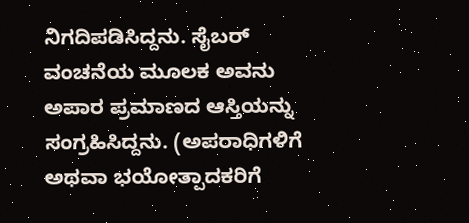ನಿಗದಿಪಡಿಸಿದ್ದನು. ಸೈಬರ್ ವಂಚನೆಯ ಮೂಲಕ ಅವನು ಅಪಾರ ಪ್ರಮಾಣದ ಆಸ್ತಿಯನ್ನು ಸಂಗ್ರಹಿಸಿದ್ದನು. (ಅಪರಾಧಿಗಳಿಗೆ ಅಥವಾ ಭಯೋತ್ಪಾದಕರಿಗೆ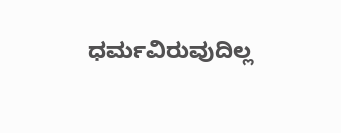ಧರ್ಮವಿರುವುದಿಲ್ಲ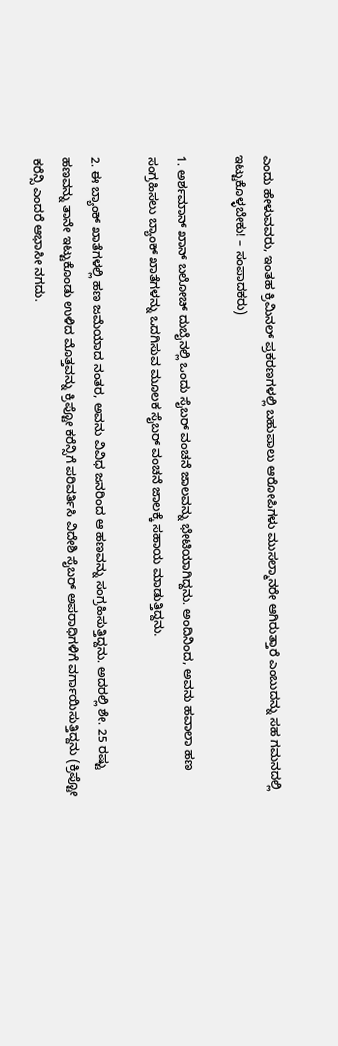ಎಂದು ಹೇಳುವವರು, ಇಂತಹ ಕ್ರಿಮಿನಲ್ ಪ್ರಕರಣಗಳಲ್ಲಿ ಬಹುಪಾಲು ಆರೋಪಿಗಳು ಮುಸಲ್ಮಾನರೇ ಆಗಿರುತ್ತಾರೆ ಎಂಬುದನ್ನು ಸಹ ಗಮನದಲ್ಲಿ ಇಟ್ಟುಕೊಳ್ಳಬೇಕು! – ಸಂಪಾದಕರು)

1. ಅರ್ಶಮಾನ್ ಖಾನ್ ಬಲೋಚ್ ದುಬೈನಲ್ಲಿ ಒಂದು ಸೈಬರ್ ವಂಚನೆ ಜಾಲವನ್ನು ಭೇಟಿಯಾಗಿದ್ದನು. ಅಂದಿನಿಂದ, ಅವನು ಹವಾಲಾ ಹಣ ಸಂಗ್ರಹಿಸಲು ಬ್ಯಾಂಕ್ ಖಾತೆಗಳನ್ನು ಒದಗಿಸುವ ಮೂಲಕ ಸೈಬರ್ ವಂಚನೆ ಜಾಲಕ್ಕೆ ಸಹಾಯ ಮಾಡುತ್ತಿದ್ದನು.

2. ಈ ಬ್ಯಾಂಕ್ ಖಾತೆಗಳಲ್ಲಿ ಹಣ ಜಮೆಯಾದ ನಂತರ, ಅವನು ವಿವಿಧ ಜನರಿಂದ ಆ ಹಣವನ್ನು ಸಂಗ್ರಹಿಸುತ್ತಿದ್ದನು. ಅದರಲ್ಲಿ ಶೇ. 25 ರಷ್ಟು ಹಣವನ್ನು ತಾನೇ ಇಟ್ಟುಕೊಂಡು ಉಳಿದ ಮೊತ್ತವನ್ನು ಕ್ರಿಪ್ಟೋ ಕರೆನ್ಸಿಗೆ ಪರಿವರ್ತಿಸಿ ವಿದೇಶಿ ಸೈಬರ್ ಅಪರಾಧಿಗಳಿಗೆ ವರ್ಗಾಯಿಸುತ್ತಿದ್ದನು (ಕ್ರಿಪ್ಟೋ ಕರೆನ್ಸಿ ಎಂದರೆ ಆಭಾಸೀ ನಗದು.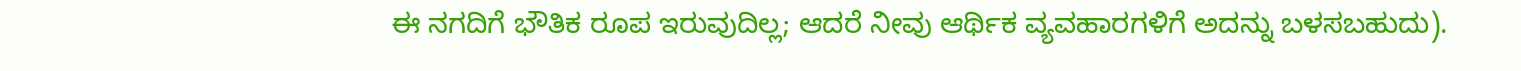ಈ ನಗದಿಗೆ ಭೌತಿಕ ರೂಪ ಇರುವುದಿಲ್ಲ; ಆದರೆ ನೀವು ಆರ್ಥಿಕ ವ್ಯವಹಾರಗಳಿಗೆ ಅದನ್ನು ಬಳಸಬಹುದು).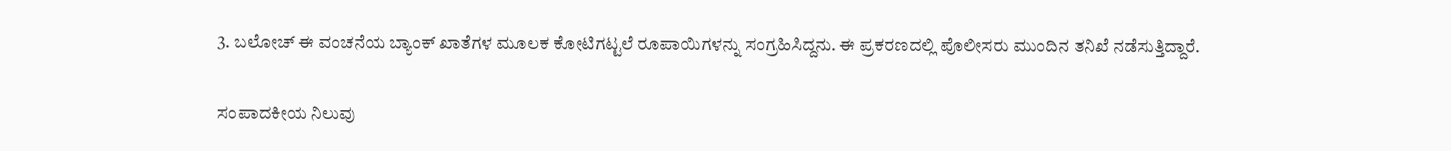3. ಬಲೋಚ್ ಈ ವಂಚನೆಯ ಬ್ಯಾಂಕ್ ಖಾತೆಗಳ ಮೂಲಕ ಕೋಟಿಗಟ್ಟಲೆ ರೂಪಾಯಿಗಳನ್ನು ಸಂಗ್ರಹಿಸಿದ್ದನು. ಈ ಪ್ರಕರಣದಲ್ಲಿ ಪೊಲೀಸರು ಮುಂದಿನ ತನಿಖೆ ನಡೆಸುತ್ತಿದ್ದಾರೆ.

ಸಂಪಾದಕೀಯ ನಿಲುವು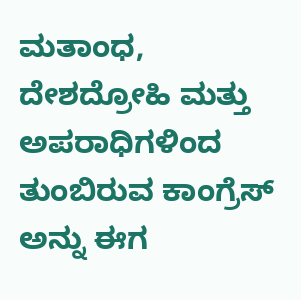ಮತಾಂಧ, ದೇಶದ್ರೋಹಿ ಮತ್ತು ಅಪರಾಧಿಗಳಿಂದ ತುಂಬಿರುವ ಕಾಂಗ್ರೆಸ್ ಅನ್ನು ಈಗ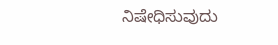ನಿಷೇಧಿಸುವುದು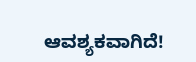ಆವಶ್ಯಕವಾಗಿದೆ!